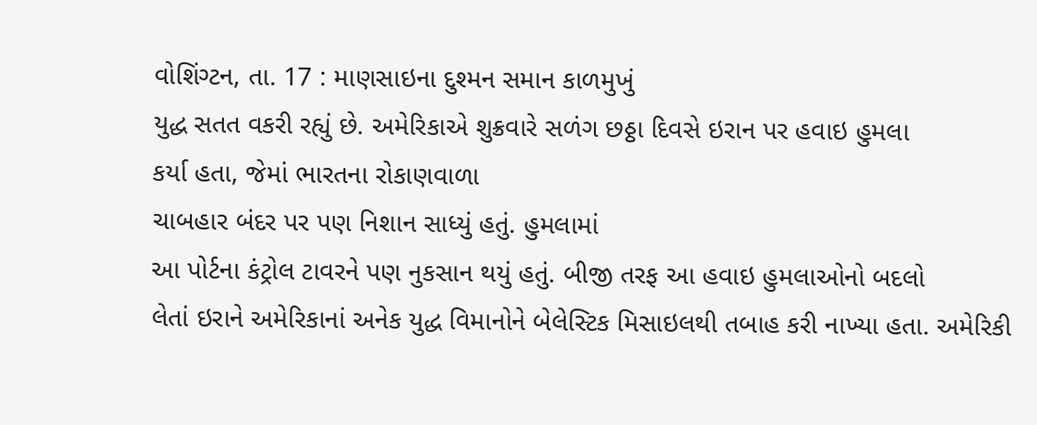વોશિંગ્ટન, તા. 17 : માણસાઇના દુશ્મન સમાન કાળમુખું
યુદ્ધ સતત વકરી રહ્યું છે. અમેરિકાએ શુક્રવારે સળંગ છઠ્ઠા દિવસે ઇરાન પર હવાઇ હુમલા
કર્યા હતા, જેમાં ભારતના રોકાણવાળા
ચાબહાર બંદર પર પણ નિશાન સાધ્યું હતું. હુમલામાં
આ પોર્ટના કંટ્રોલ ટાવરને પણ નુકસાન થયું હતું. બીજી તરફ આ હવાઇ હુમલાઓનો બદલો
લેતાં ઇરાને અમેરિકાનાં અનેક યુદ્ધ વિમાનોને બેલેસ્ટિક મિસાઇલથી તબાહ કરી નાખ્યા હતા. અમેરિકી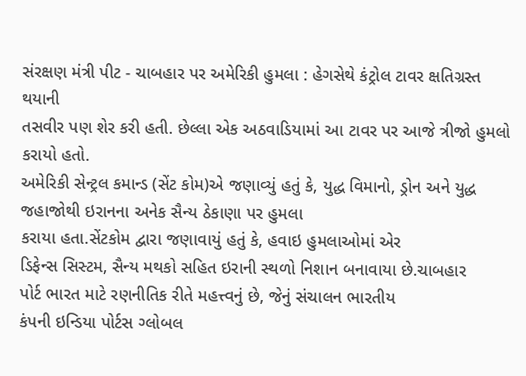સંરક્ષણ મંત્રી પીટ - ચાબહાર પર અમેરિકી હુમલા : હેગસેથે કંટ્રોલ ટાવર ક્ષતિગ્રસ્ત થયાની
તસવીર પણ શેર કરી હતી. છેલ્લા એક અઠવાડિયામાં આ ટાવર પર આજે ત્રીજો હુમલો કરાયો હતો.
અમેરિકી સેન્ટ્રલ કમાન્ડ (સેંટ કોમ)એ જણાવ્યું હતું કે, યુદ્ધ વિમાનો, ડ્રોન અને યુદ્ધ જહાજોથી ઇરાનના અનેક સૈન્ય ઠેકાણા પર હુમલા
કરાયા હતા.સેંટકોમ દ્વારા જણાવાયું હતું કે, હવાઇ હુમલાઓમાં એર
ડિફેન્સ સિસ્ટમ, સૈન્ય મથકો સહિત ઇરાની સ્થળો નિશાન બનાવાયા છે.ચાબહાર
પોર્ટ ભારત માટે રણનીતિક રીતે મહત્ત્વનું છે, જેનું સંચાલન ભારતીય
કંપની ઇન્ડિયા પોર્ટસ ગ્લોબલ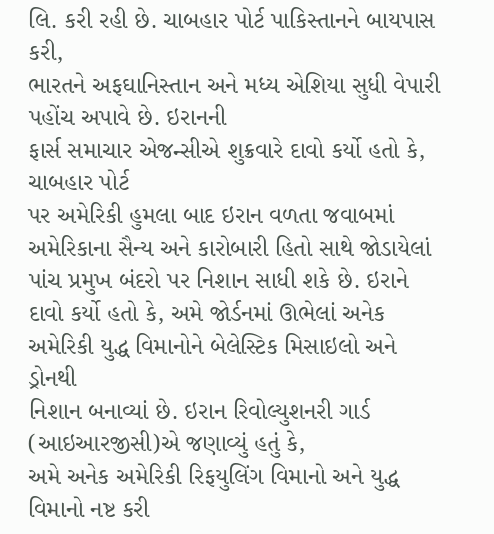લિ. કરી રહી છે. ચાબહાર પોર્ટ પાકિસ્તાનને બાયપાસ કરી,
ભારતને અફઘાનિસ્તાન અને મધ્ય એશિયા સુધી વેપારી પહોંચ અપાવે છે. ઇરાનની
ફાર્સ સમાચાર એજન્સીએ શુક્રવારે દાવો કર્યો હતો કે, ચાબહાર પોર્ટ
પર અમેરિકી હુમલા બાદ ઇરાન વળતા જવાબમાં અમેરિકાના સૈન્ય અને કારોબારી હિતો સાથે જોડાયેલાં
પાંચ પ્રમુખ બંદરો પર નિશાન સાધી શકે છે. ઇરાને દાવો કર્યો હતો કે, અમે જોર્ડનમાં ઊભેલાં અનેક અમેરિકી યુદ્ધ વિમાનોને બેલેસ્ટિક મિસાઇલો અને ડ્રોનથી
નિશાન બનાવ્યાં છે. ઇરાન રિવોલ્યુશનરી ગાર્ડ (આઇઆરજીસી)એ જણાવ્યું હતું કે,
અમે અનેક અમેરિકી રિફયુલિંગ વિમાનો અને યુદ્ધ વિમાનો નષ્ટ કરી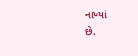નાખ્યાં
છે.